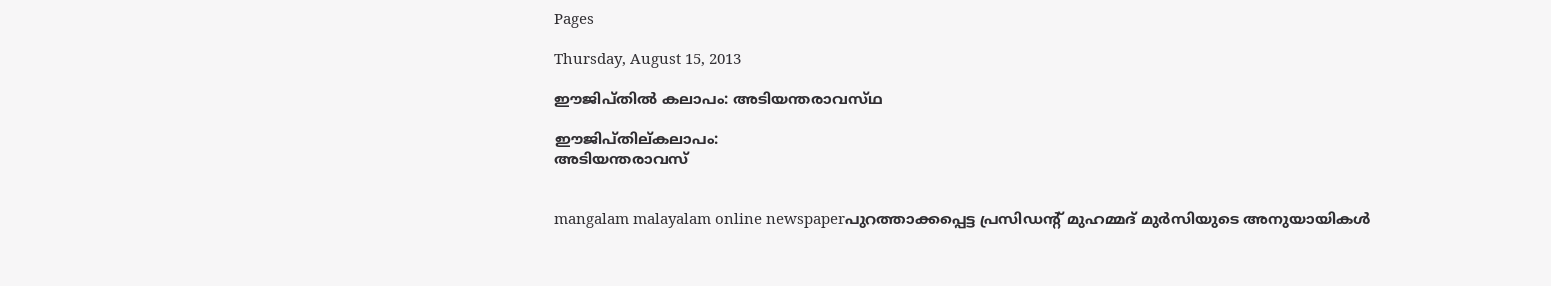Pages

Thursday, August 15, 2013

ഈജിപ്‌തില്‍ കലാപം: അടിയന്തരാവസ്‌ഥ

ഈജിപ്തില്കലാപം:
അടിയന്തരാവസ്


mangalam malayalam online newspaperപുറത്താക്കപ്പെട്ട പ്രസിഡന്റ്‌ മുഹമ്മദ്‌ മുര്‍സിയുടെ അനുയായികള്‍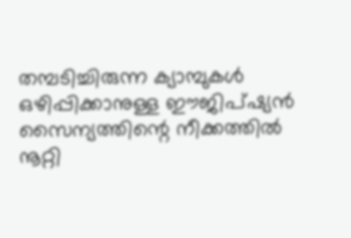തമ്പടിച്ചിരുന്ന ക്യാമ്പുകള്‍ ഒഴിപ്പിക്കാനുള്ള ഈജിപ്‌ഷ്യന്‍ സൈന്യത്തിന്റെ നീക്കത്തില്‍ നൂറ്റി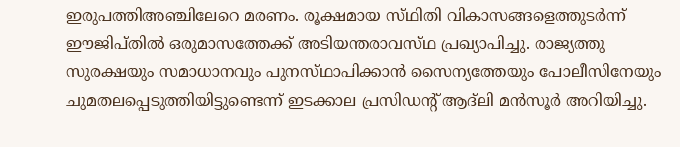ഇരുപത്തിഅഞ്ചിലേറെ മരണം. രൂക്ഷമായ സ്‌ഥിതി വികാസങ്ങളെത്തുടര്‍ന്ന്‌ ഈജിപ്‌തില്‍ ഒരുമാസത്തേക്ക്‌ അടിയന്തരാവസ്‌ഥ പ്രഖ്യാപിച്ചു. രാജ്യത്തു സുരക്ഷയും സമാധാനവും പുനസ്‌ഥാപിക്കാന്‍ സൈന്യത്തേയും പോലീസിനേയും ചുമതലപ്പെടുത്തിയിട്ടുണ്ടെന്ന്‌ ഇടക്കാല പ്രസിഡന്റ്‌ ആദ്‌ലി മന്‍സൂര്‍ അറിയിച്ചു.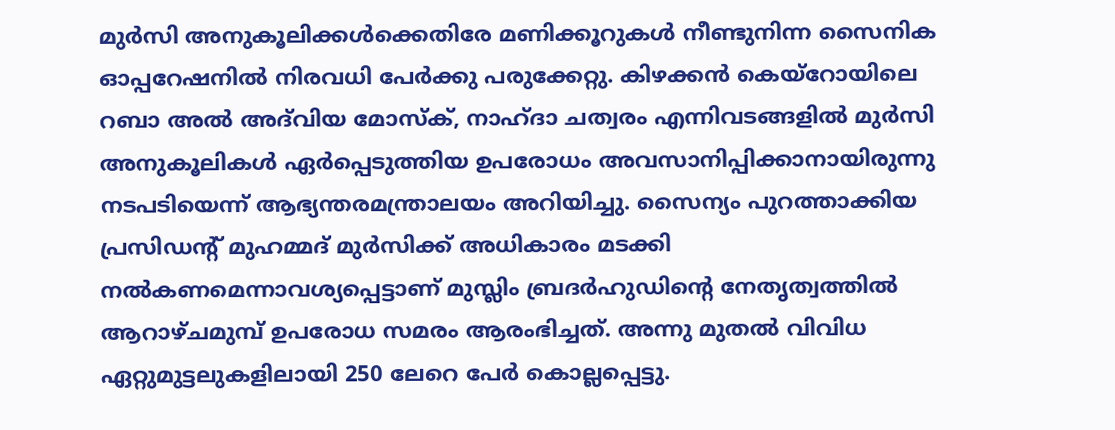മുര്‍സി അനുകൂലിക്കള്‍ക്കെതിരേ മണിക്കൂറുകള്‍ നീണ്ടുനിന്ന സൈനിക ഓപ്പറേഷനില്‍ നിരവധി പേര്‍ക്കു പരുക്കേറ്റു. കിഴക്കന്‍ കെയ്‌റോയിലെ റബാ അല്‍ അദ്‌വിയ മോസ്‌ക്‌, നാഹ്‌ദാ ചത്വരം എന്നിവടങ്ങളില്‍ മുര്‍സി അനുകൂലികള്‍ ഏര്‍പ്പെടുത്തിയ ഉപരോധം അവസാനിപ്പിക്കാനായിരുന്നു നടപടിയെന്ന്‌ ആഭ്യന്തരമന്ത്രാലയം അറിയിച്ചു. സൈന്യം പുറത്താക്കിയ പ്രസിഡന്റ്‌ മുഹമ്മദ്‌ മുര്‍സിക്ക്‌ അധികാരം മടക്കി നല്‍കണമെന്നാവശ്യപ്പെട്ടാണ്‌ മുസ്ലിം ബ്രദര്‍ഹുഡിന്റെ നേതൃത്വത്തില്‍ ആറാഴ്‌ചമുമ്പ്‌ ഉപരോധ സമരം ആരംഭിച്ചത്‌. അന്നു മുതല്‍ വിവിധ ഏറ്റുമുട്ടലുകളിലായി 250 ലേറെ പേര്‍ കൊല്ലപ്പെട്ടു.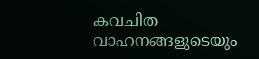കവചിത വാഹനങ്ങളുടെയും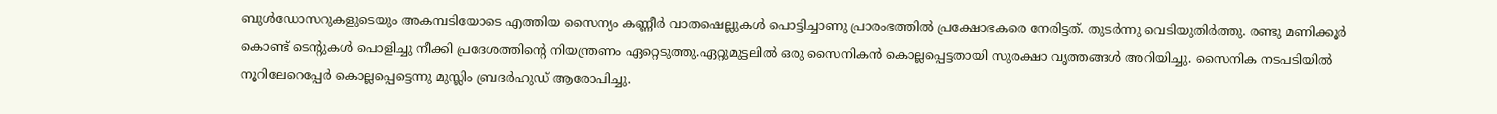ബുള്‍ഡോസറുകളുടെയും അകമ്പടിയോടെ എത്തിയ സൈന്യം കണ്ണീര്‍ വാതഷെല്ലുകള്‍ പൊട്ടിച്ചാണു പ്രാരംഭത്തില്‍ പ്രക്ഷോഭകരെ നേരിട്ടത്‌. തുടര്‍ന്നു വെടിയുതിര്‍ത്തു. രണ്ടു മണിക്കൂര്‍ കൊണ്ട്‌ ടെന്റുകള്‍ പൊളിച്ചു നീക്കി പ്രദേശത്തിന്റെ നിയന്ത്രണം ഏറ്റെടുത്തു.ഏറ്റുമുട്ടലില്‍ ഒരു സൈനികന്‍ കൊല്ലപ്പെട്ടതായി സുരക്ഷാ വൃത്തങ്ങള്‍ അറിയിച്ചു. സൈനിക നടപടിയില്‍ നൂറിലേറെപ്പേര്‍ കൊല്ലപ്പെട്ടെന്നു മുസ്ലിം ബ്രദര്‍ഹുഡ്‌ ആരോപിച്ചു.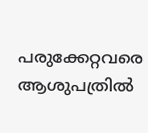പരുക്കേറ്റവരെ ആശുപത്രില്‍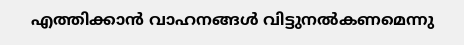എത്തിക്കാന്‍ വാഹനങ്ങള്‍ വിട്ടുനല്‍കണമെന്നു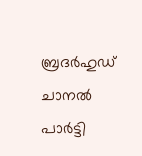ബ്രദര്‍ഹുഡ്‌ ചാനല്‍ പാര്‍ട്ടി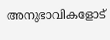അനുഭാവികളോട്‌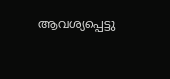ആവശ്യപ്പെട്ടു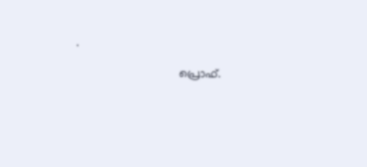.

                               പ്രൊഫ്‌.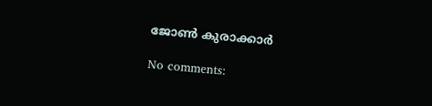ജോണ്‍ കുരാക്കാർ

No comments: